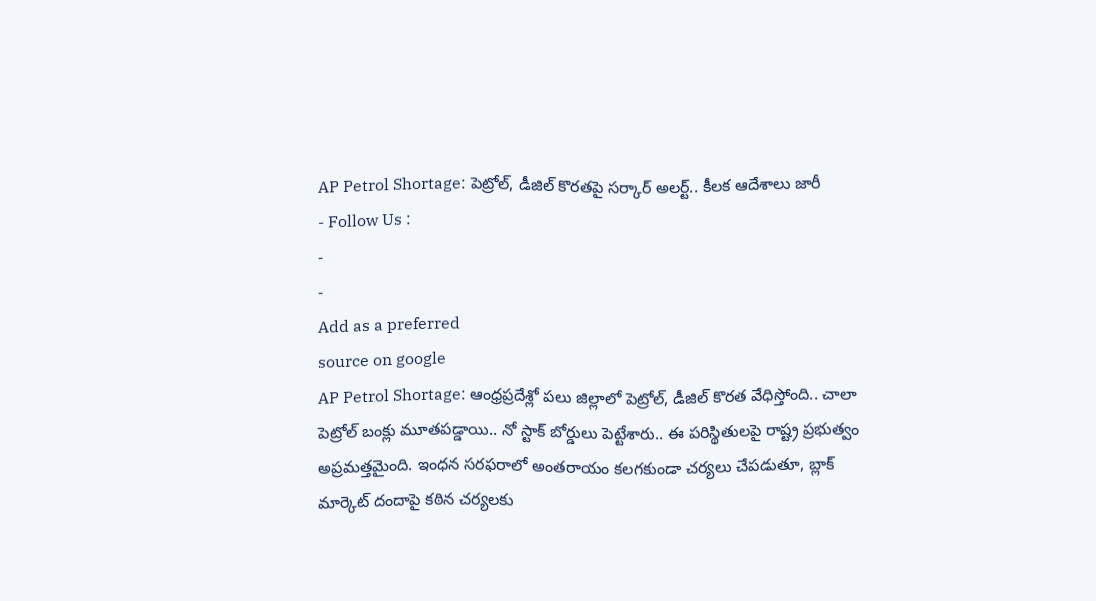AP Petrol Shortage: పెట్రోల్, డీజిల్ కొరతపై సర్కార్ అలర్ట్.. కీలక ఆదేశాలు జారీ
- Follow Us :
-
-
Add as a preferred
source on google
AP Petrol Shortage: ఆంధ్రప్రదేశ్లో పలు జిల్లాలో పెట్రోల్, డీజిల్ కొరత వేధిస్తోంది.. చాలా పెట్రోల్ బంక్లు మూతపడ్డాయి.. నో స్టాక్ బోర్డులు పెట్టేశారు.. ఈ పరిస్థితులపై రాష్ట్ర ప్రభుత్వం అప్రమత్తమైంది. ఇంధన సరఫరాలో అంతరాయం కలగకుండా చర్యలు చేపడుతూ, బ్లాక్ మార్కెట్ దందాపై కఠిన చర్యలకు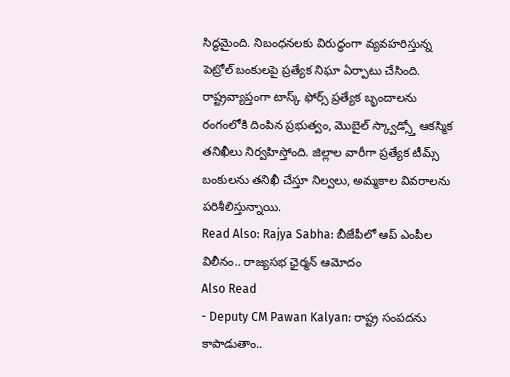సిద్ధమైంది. నిబంధనలకు విరుద్ధంగా వ్యవహరిస్తున్న పెట్రోల్ బంకులపై ప్రత్యేక నిఘా ఏర్పాటు చేసింది. రాష్ట్రవ్యాప్తంగా టాస్క్ ఫోర్స్ ప్రత్యేక బృందాలను రంగంలోకి దింపిన ప్రభుత్వం, మొబైల్ స్క్వాడ్స్తో ఆకస్మిక తనిఖీలు నిర్వహిస్తోంది. జిల్లాల వారీగా ప్రత్యేక టీమ్స్ బంకులను తనిఖీ చేస్తూ నిల్వలు, అమ్మకాల వివరాలను పరిశీలిస్తున్నాయి.
Read Also: Rajya Sabha: బీజేపీలో ఆప్ ఎంపీల విలీనం.. రాజ్యసభ ఛైర్మన్ ఆమోదం
Also Read
- Deputy CM Pawan Kalyan: రాష్ట్ర సంపదను కాపాడుతాం..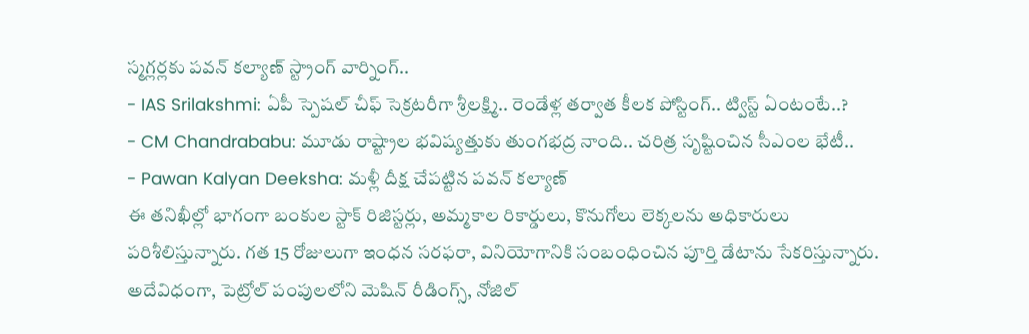స్మగ్లర్లకు పవన్ కల్యాణ్ స్ట్రాంగ్ వార్నింగ్..
- IAS Srilakshmi: ఏపీ స్పెషల్ చీఫ్ సెక్రటరీగా శ్రీలక్ష్మి.. రెండేళ్ల తర్వాత కీలక పోస్టింగ్.. ట్విస్ట్ ఏంటంటే..?
- CM Chandrababu: మూడు రాష్ట్రాల భవిష్యత్తుకు తుంగభద్ర నాంది.. చరిత్ర సృష్టించిన సీఎంల భేటీ..
- Pawan Kalyan Deeksha: మళ్లీ దీక్ష చేపట్టిన పవన్ కల్యాణ్
ఈ తనిఖీల్లో భాగంగా బంకుల స్టాక్ రిజిస్టర్లు, అమ్మకాల రికార్డులు, కొనుగోలు లెక్కలను అధికారులు పరిశీలిస్తున్నారు. గత 15 రోజులుగా ఇంధన సరఫరా, వినియోగానికి సంబంధించిన పూర్తి డేటాను సేకరిస్తున్నారు. అదేవిధంగా, పెట్రోల్ పంపులలోని మెషిన్ రీడింగ్స్, నోజిల్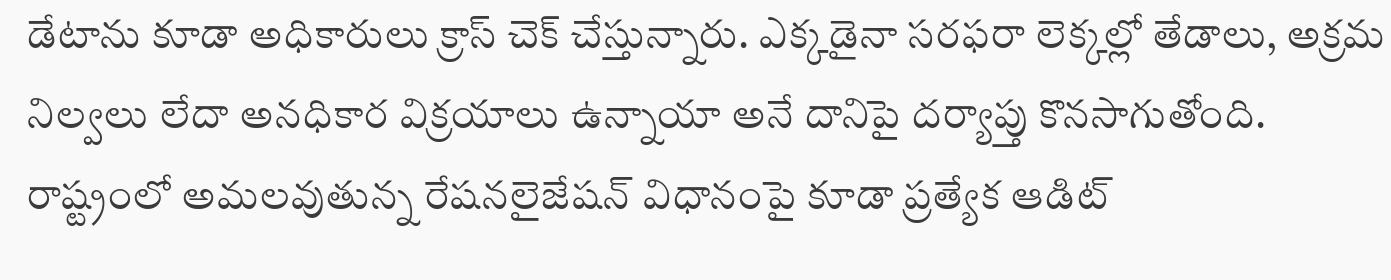డేటాను కూడా అధికారులు క్రాస్ చెక్ చేస్తున్నారు. ఎక్కడైనా సరఫరా లెక్కల్లో తేడాలు, అక్రమ నిల్వలు లేదా అనధికార విక్రయాలు ఉన్నాయా అనే దానిపై దర్యాప్తు కొనసాగుతోంది.
రాష్ట్రంలో అమలవుతున్న రేషనలైజేషన్ విధానంపై కూడా ప్రత్యేక ఆడిట్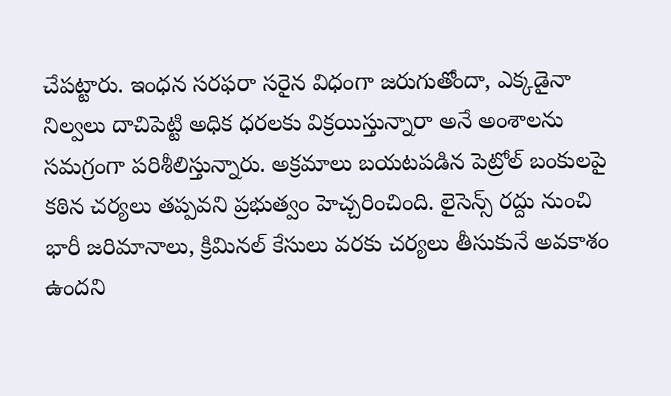చేపట్టారు. ఇంధన సరఫరా సరైన విధంగా జరుగుతోందా, ఎక్కడైనా నిల్వలు దాచిపెట్టి అధిక ధరలకు విక్రయిస్తున్నారా అనే అంశాలను సమగ్రంగా పరిశీలిస్తున్నారు. అక్రమాలు బయటపడిన పెట్రోల్ బంకులపై కఠిన చర్యలు తప్పవని ప్రభుత్వం హెచ్చరించింది. లైసెన్స్ రద్దు నుంచి భారీ జరిమానాలు, క్రిమినల్ కేసులు వరకు చర్యలు తీసుకునే అవకాశం ఉందని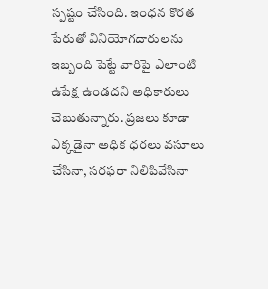స్పష్టం చేసింది. ఇంధన కొరత పేరుతో వినియోగదారులను ఇబ్బంది పెట్టే వారిపై ఎలాంటి ఉపేక్ష ఉండదని అధికారులు చెబుతున్నారు. ప్రజలు కూడా ఎక్కడైనా అధిక ధరలు వసూలు చేసినా, సరఫరా నిలిపివేసినా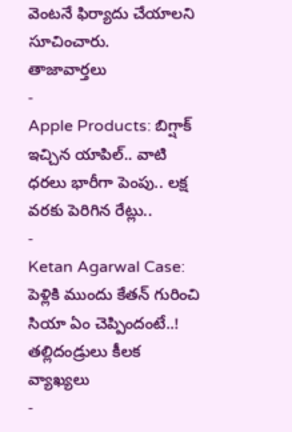వెంటనే ఫిర్యాదు చేయాలని సూచించారు.
తాజావార్తలు
-
Apple Products: బిగ్షాక్ ఇచ్చిన యాపిల్.. వాటి ధరలు భారీగా పెంపు.. లక్ష వరకు పెరిగిన రేట్లు..
-
Ketan Agarwal Case: పెళ్లికి ముందు కేతన్ గురించి సియా ఏం చెప్పిందంటే..! తల్లిదండ్రులు కీలక వ్యాఖ్యలు
-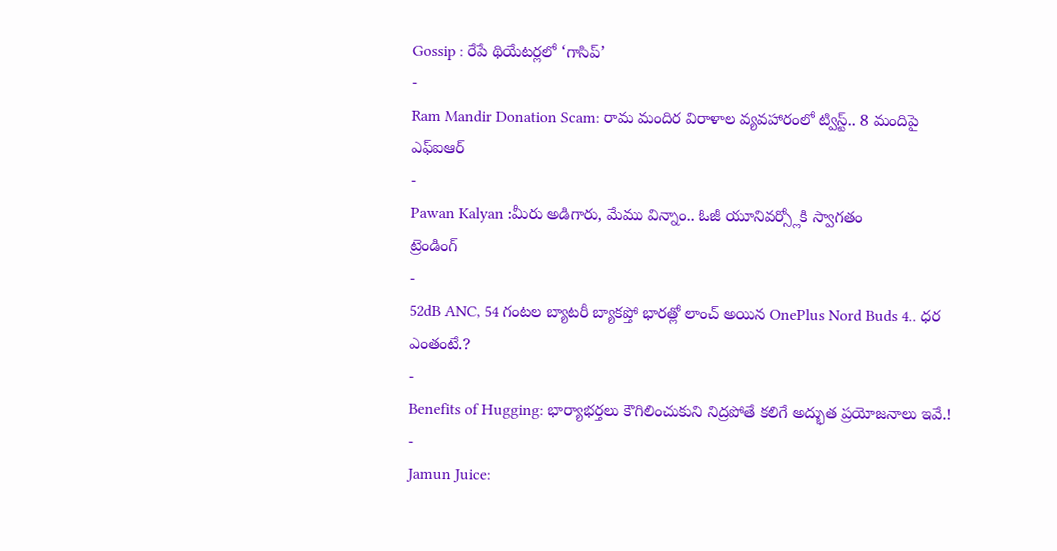Gossip : రేపే థియేటర్లలో ‘గాసిప్’
-
Ram Mandir Donation Scam: రామ మందిర విరాళాల వ్యవహారంలో ట్విస్ట్.. 8 మందిపై ఎఫ్ఐఆర్
-
Pawan Kalyan :మీరు అడిగారు, మేము విన్నాం.. ఓజీ యూనివర్స్లోకి స్వాగతం
ట్రెండింగ్
-
52dB ANC, 54 గంటల బ్యాటరీ బ్యాకప్తో భారత్లో లాంచ్ అయిన OnePlus Nord Buds 4.. ధర ఎంతంటే.?
-
Benefits of Hugging: భార్యాభర్తలు కౌగిలించుకుని నిద్రపోతే కలిగే అద్భుత ప్రయోజనాలు ఇవే.!
-
Jamun Juice: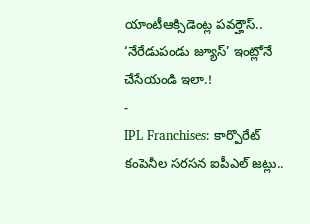యాంటీఆక్సిడెంట్ల పవర్హౌస్.. ‘నేరేడుపండు జ్యూస్’ ఇంట్లోనే చేసేయండి ఇలా.!
-
IPL Franchises: కార్పొరేట్ కంపెనీల సరసన ఐపీఎల్ జట్లు..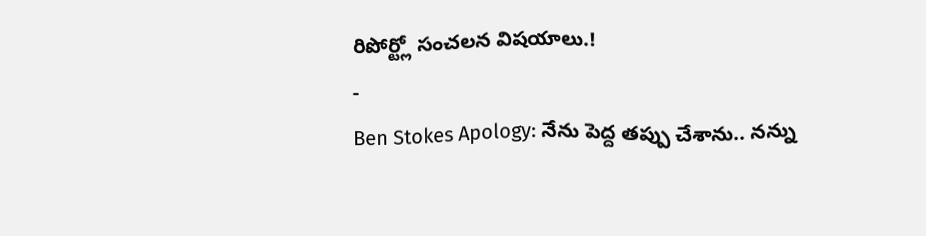రిపోర్ట్లో సంచలన విషయాలు.!
-
Ben Stokes Apology: నేను పెద్ద తప్పు చేశాను.. నన్ను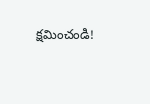క్షమించండి!